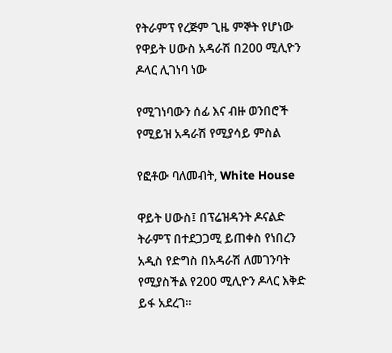የትራምፕ የረጅም ጊዜ ምኞት የሆነው የዋይት ሀውስ አዳራሽ በ200 ሚሊዮን ዶላር ሊገነባ ነው

የሚገነባውን ሰፊ እና ብዙ ወንበሮች የሚይዝ አዳራሽ የሚያሳይ ምስል

የፎቶው ባለመብት, White House

ዋይት ሀውስ፤ በፕሬዝዳንት ዶናልድ ትራምፕ በተደጋጋሚ ይጠቀስ የነበረን አዲስ የድግስ በአዳራሽ ለመገንባት የሚያስችል የ200 ሚሊዮን ዶላር እቅድ ይፋ አደረገ።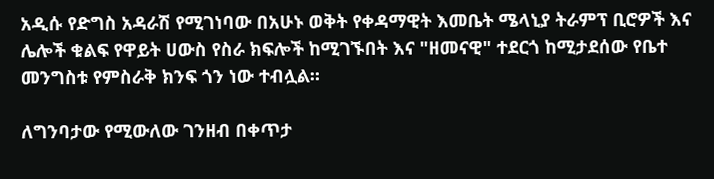አዲሱ የድግስ አዳራሽ የሚገነባው በአሁኑ ወቅት የቀዳማዊት እመቤት ሜላኒያ ትራምፕ ቢሮዎች እና ሌሎች ቁልፍ የዋይት ሀውስ የስራ ክፍሎች ከሚገኙበት እና "ዘመናዊ" ተደርጎ ከሚታደሰው የቤተ መንግስቱ የምስራቅ ክንፍ ጎን ነው ተብሏል።

ለግንባታው የሚውለው ገንዘብ በቀጥታ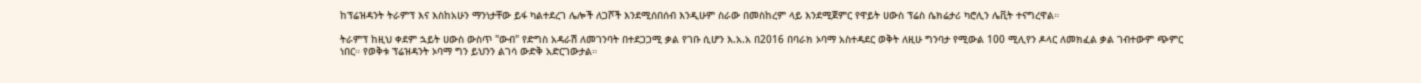ከፕሬዝዳንት ትራምፕ እና እስከአሁን ማንነታቸው ይፋ ካልተደረገ ሌሎች ለጋሾች እንደሚሰበሰብ እንዲሁም ስራው በመስከረም ላይ እንደሚጀምር የዋይት ሀውስ ፕሬስ ሴክሬታሪ ካሮሊን ሌቪት ተናግረዋል።

ትራምፕ ከዚህ ቀደም ኋይት ሀውስ ውስጥ "ውብ" የድግስ አዳራሽ ለመገንባት በተደጋጋሚ ቃል የገቡ ሲሆን እ.አ.አ በ2016 በባራክ ኦባማ አስተዳደር ወቅት ለዚሁ ግንባታ የሚውል 100 ሚሊየን ዶላር ለመክፈል ቃል ገብተውም ጭምር ነበር። የወቅቱ ፕሬዝዳንት ኦባማ ግን ይህንን ልገሳ ውድቅ አድርገውታል።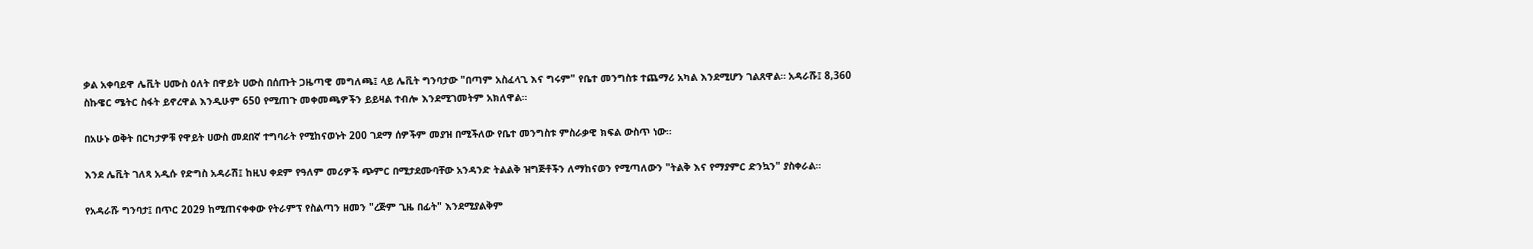ቃል አቀባይዋ ሌቪት ሀሙስ ዕለት በዋይት ሀውስ በሰጡት ጋዜጣዊ መግለጫ፤ ላይ ሌቪት ግንባታው "በጣም አስፈላጊ እና ግሩም" የቤተ መንግስቱ ተጨማሪ አካል እንደሚሆን ገልጸዋል። አዳራሹ፤ 8,360 ስኩዌር ሜትር ስፋት ይኖረዋል እንዲሁም 650 የሚጠጉ መቀመጫዎችን ይይዛል ተብሎ እንደሚገመትም አክለዋል።

በአሁኑ ወቅት በርካታዎቹ የዋይት ሀውስ መደበኛ ተግባራት የሚከናወኑት 200 ገደማ ሰዎችም መያዝ በሚችለው የቤተ መንግስቱ ምስራቃዊ ክፍል ውስጥ ነው።

እንደ ሌቪት ገለጻ አዲሱ የድግስ አዳራሽ፤ ከዚህ ቀደም የዓለም መሪዎች ጭምር በሚታደሙባቸው አንዳንድ ትልልቅ ዝግጅቶችን ለማከናወን የሚጣለውን "ትልቅ እና የማያምር ድንኳን" ያስቀራል።

የአዳራሹ ግንባታ፤ በጥር 2029 ከሚጠናቀቀው የትራምፕ የስልጣን ዘመን "ረጅም ጊዜ በፊት" እንደሚያልቅም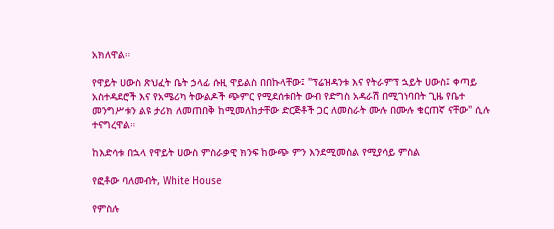አክለዋል።

የዋይት ሀውስ ጽህፈት ቤት ኃላፊ ሱዚ ዋይልስ በበኩላቸው፤ "ፕሬዝዳንቱ እና የትራምፕ ኋይት ሀውስ፤ ቀጣይ አስተዳደሮች እና የአሜሪካ ትውልዶች ጭምር የሚደሰቱበት ውብ የድግስ አዳራሽ በሚገነባበት ጊዜ የቤተ መንግሥቱን ልዩ ታሪክ ለመጠበቅ ከሚመለከታቸው ድርጅቶች ጋር ለመስራት ሙሉ በሙሉ ቁርጠኛ ናቸው" ሲሉ ተናግረዋል።

ከእድሳቱ በኋላ የዋይት ሀውስ ምስራቃዊ ክንፍ ከውጭ ምን እንደሚመስል የሚያሳይ ምስል

የፎቶው ባለመብት, White House

የምስሉ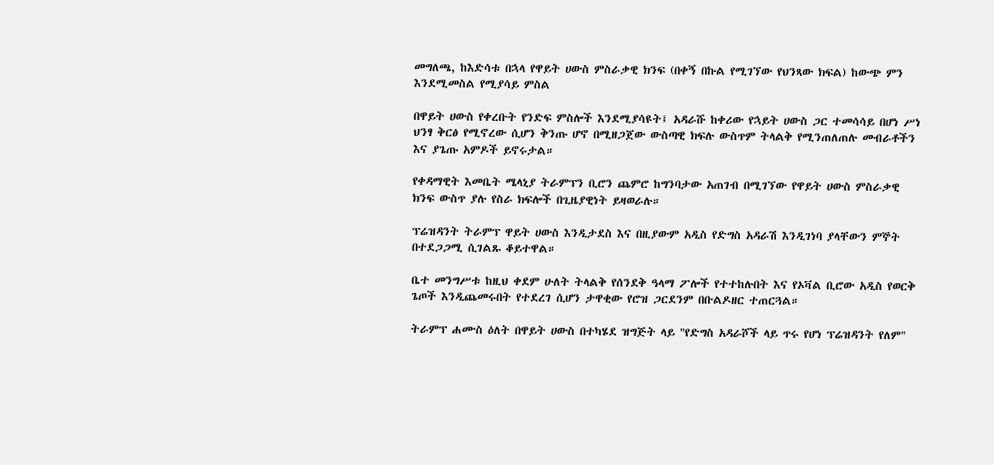መግለጫ, ከእድሳቱ በኋላ የዋይት ሀውስ ምስራቃዊ ክንፍ (በቀኝ በኩል የሚገኘው የህንጻው ክፍል) ከውጭ ምን እንደሚመስል የሚያሳይ ምስል

በዋይት ሀውስ የቀረቡት የንድፍ ምስሎች እንደሚያሳዩት፤ አዳራሹ ከቀሪው የኋይት ሀውስ ጋር ተመሳሳይ በሆነ ሥነ ህንፃ ቅርፅ የሚኖረው ሲሆን ቅንጡ ሆኖ በሚዘጋጀው ውስጣዊ ክፍሉ ውስጥም ትላልቅ የሚንጠለጠሉ መብራቶችን እና ያጌጡ አምዶች ይኖሩታል።

የቀዳማዊት እመቤት ሜላኒያ ትራምፕን ቢሮን ጨምሮ ከግንባታው አጠገብ በሚገኘው የዋይት ሀውስ ምስራቃዊ ክንፍ ውስጥ ያሉ የስራ ክፍሎች በጊዜያዊነት ይዛወራሉ።

ፕሬዝዳንት ትራምፕ ዋይት ሀውስ እንዲታደስ እና በዚያውም አዲስ የድግስ አዳራሽ እንዲገነባ ያላቸውን ምኞት በተደጋጋሚ ሲገልጹ ቆይተዋል።

ቤተ መንግሥቱ ከዚህ ቀደም ሁለት ትላልቅ የሰንደቅ ዓላማ ፖሎች የተተከሉበት እና የኦቫል ቢሮው አዲስ የወርቅ ጌጦች እንዲጨመሩበት የተደረገ ሲሆን ታዋቂው የሮዝ ጋርደንም በቡልዶዘር ተጠርጓል።

ትራምፕ ሐሙስ ዕለት በዋይት ሀውስ በተካሄደ ዝግጅት ላይ "የድግስ አዳራሾች ላይ ጥሩ የሆነ ፕሬዝዳንት የለም"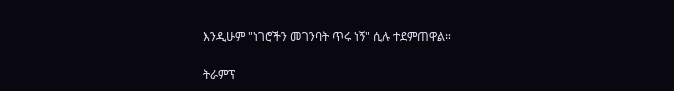እንዲሁም "ነገሮችን መገንባት ጥሩ ነኝ" ሲሉ ተደምጠዋል።

ትራምፕ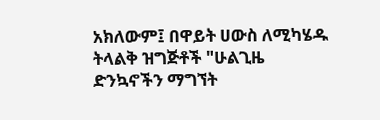አክለውም፤ በዋይት ሀውስ ለሚካሄዱ ትላልቅ ዝግጅቶች "ሁልጊዜ ድንኳኖችን ማግኘት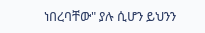ነበረባቸው" ያሉ ሲሆን ይህንን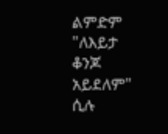ልምድም "ለእይታ ቆንጆ አይደለም" ሲሉ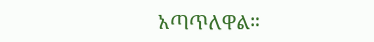አጣጥለዋል።